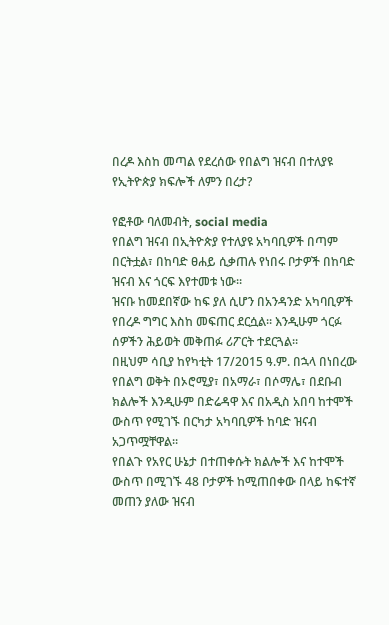በረዶ እስከ መጣል የደረሰው የበልግ ዝናብ በተለያዩ የኢትዮጵያ ክፍሎች ለምን በረታ?

የፎቶው ባለመብት, social media
የበልግ ዝናብ በኢትዮጵያ የተለያዩ አካባቢዎች በጣም በርትቷል፣ በከባድ ፀሐይ ሲቃጠሉ የነበሩ ቦታዎች በከባድ ዝናብ እና ጎርፍ እየተመቱ ነው።
ዝናቡ ከመደበኛው ከፍ ያለ ሲሆን በአንዳንድ አካባቢዎች የበረዶ ግግር እስከ መፍጠር ደርሷል። እንዲሁም ጎርፉ ሰዎችን ሕይወት መቅጠፉ ሪፖርት ተደርጓል።
በዚህም ሳቢያ ከየካቲት 17/2015 ዓ.ም. በኋላ በነበረው የበልግ ወቅት በኦሮሚያ፣ በአማራ፣ በሶማሌ፣ በደቡብ ክልሎች እንዲሁም በድሬዳዋ እና በአዲስ አበባ ከተሞች ውስጥ የሚገኙ በርካታ አካባቢዎች ከባድ ዝናብ አጋጥሟቸዋል።
የበልጉ የአየር ሁኔታ በተጠቀሱት ክልሎች እና ከተሞች ውስጥ በሚገኙ 48 ቦታዎች ከሚጠበቀው በላይ ከፍተኛ መጠን ያለው ዝናብ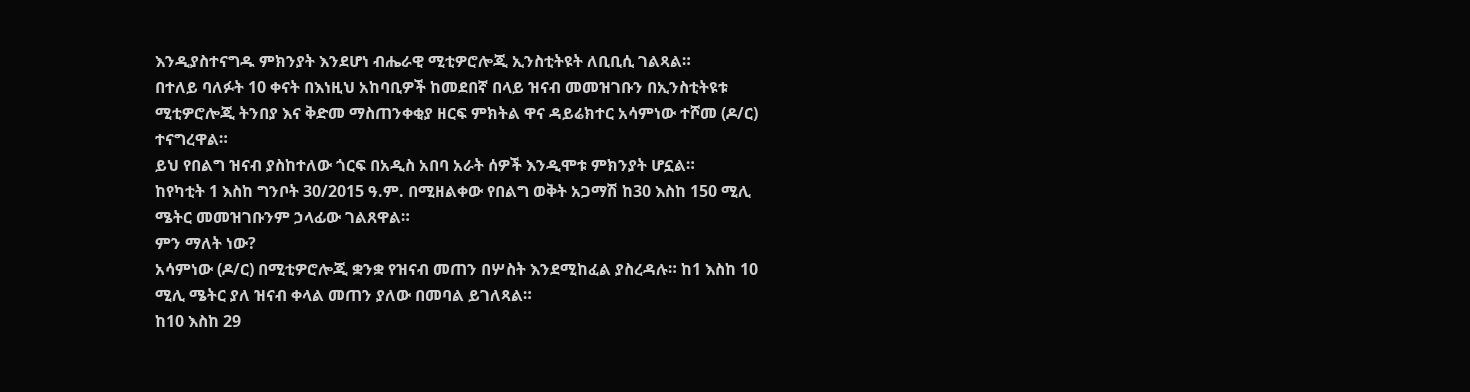እንዲያስተናግዱ ምክንያት እንደሆነ ብሔራዊ ሚቲዎሮሎጂ ኢንስቲትዩት ለቢቢሲ ገልጻል።
በተለይ ባለፉት 10 ቀናት በእነዚህ አከባቢዎች ከመደበኛ በላይ ዝናብ መመዝገቡን በኢንስቲትዩቱ ሚቲዎሮሎጂ ትንበያ እና ቅድመ ማስጠንቀቂያ ዘርፍ ምክትል ዋና ዳይሬክተር አሳምነው ተሾመ (ዶ/ር) ተናግረዋል።
ይህ የበልግ ዝናብ ያስከተለው ጎርፍ በአዲስ አበባ አራት ሰዎች እንዲሞቱ ምክንያት ሆኗል።
ከየካቲት 1 እስከ ግንቦት 30/2015 ዓ.ም. በሚዘልቀው የበልግ ወቅት አጋማሽ ከ30 እስከ 150 ሚሊ ሜትር መመዝገቡንም ኃላፊው ገልጸዋል።
ምን ማለት ነው?
አሳምነው (ዶ/ር) በሚቲዎሮሎጂ ቋንቋ የዝናብ መጠን በሦስት እንደሚከፈል ያስረዳሉ። ከ1 እስከ 10 ሚሊ ሜትር ያለ ዝናብ ቀላል መጠን ያለው በመባል ይገለጻል።
ከ10 እስከ 29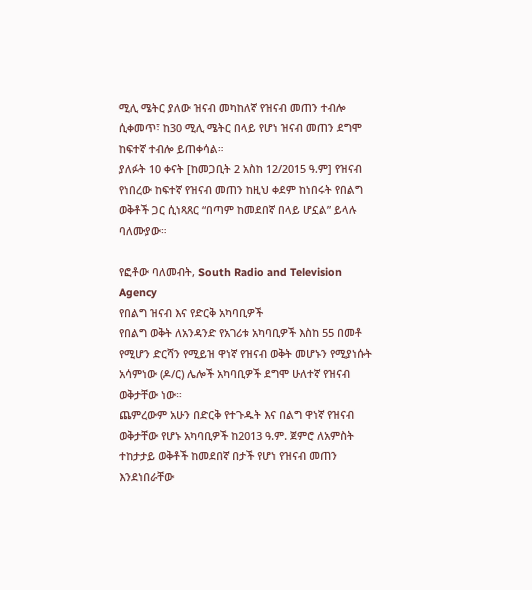ሚሊ ሜትር ያለው ዝናብ መካከለኛ የዝናብ መጠን ተብሎ ሲቀመጥ፣ ከ30 ሚሊ ሜትር በላይ የሆነ ዝናብ መጠን ደግሞ ከፍተኛ ተብሎ ይጠቀሳል።
ያለፉት 10 ቀናት [ከመጋቢት 2 አስከ 12/2015 ዓ.ም] የዝናብ የነበረው ከፍተኛ የዝናብ መጠን ከዚህ ቀደም ከነበሩት የበልግ ወቅቶች ጋር ሲነጻጸር “በጣም ከመደበኛ በላይ ሆኗል” ይላሉ ባለሙያው።

የፎቶው ባለመብት, South Radio and Television Agency
የበልግ ዝናብ እና የድርቅ አካባቢዎች
የበልግ ወቅት ለአንዳንድ የአገሪቱ አካባቢዎች እስከ 55 በመቶ የሚሆን ድርሻን የሚይዝ ዋነኛ የዝናብ ወቅት መሆኑን የሚያነሱት አሳምነው (ዶ/ር) ሌሎች አካባቢዎች ደግሞ ሁለተኛ የዝናብ ወቅታቸው ነው።
ጨምረውም አሁን በድርቅ የተጉዱት እና በልግ ዋነኛ የዝናብ ወቅታቸው የሆኑ አካባቢዎች ከ2013 ዓ.ም. ጀምሮ ለአምስት ተከታታይ ወቅቶች ከመደበኛ በታች የሆነ የዝናብ መጠን እንደነበራቸው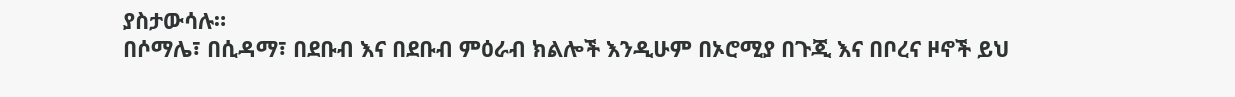ያስታውሳሉ።
በሶማሌ፣ በሲዳማ፣ በደቡብ እና በደቡብ ምዕራብ ክልሎች እንዲሁም በኦሮሚያ በጉጂ እና በቦረና ዞኖች ይህ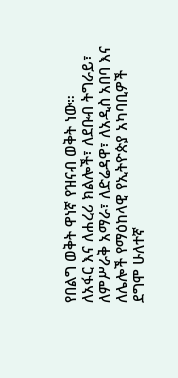የበልግ ወቅት ዋነኛ የዝናብ ወቅት ነው።
ለአፋር እና ለሐረሪ ክልሎች፣ ለደቡብ ትግራይ፣ ለምሥራቅ አማራ፣ ለድሬዳዋ፣ ለአዲስ አበባ እና ለሌሎች የማዕከላዊ የኢትዮጵያ አካባቢዎች ደግሞ ሁለተኛ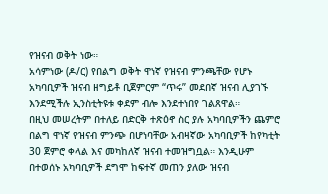የዝናብ ወቅት ነው።
አሳምነው (ዶ/ር) የበልግ ወቅት ዋነኛ የዝናብ ምንጫቸው የሆኑ አካባቢዎች ዝናብ ዘግይቶ ቢጀምርም “ጥሩ” መደበኛ ዝናብ ሊያገኙ እንደሚችሉ ኢንስቲትዩቱ ቀደም ብሎ እንደተነበየ ገልጸዋል።
በዚህ መሠረትም በተለይ በድርቅ ተጽዕኖ ስር ያሉ አካባቢዎችን ጨምሮ በልግ ዋነኛ የዝናብ ምንጭ በሆነባቸው አብዛኛው አካባቢዎች ከየካቲት 30 ጀምሮ ቀላል እና መካከለኛ ዝናብ ተመዝግቧል። እንዲሁም በተወሰኑ አካባቢዎች ደግሞ ከፍተኛ መጠን ያለው ዝናብ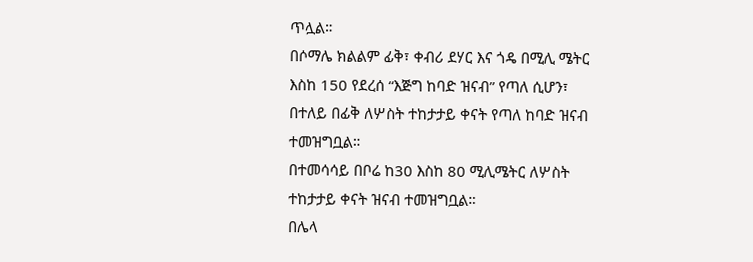ጥሏል።
በሶማሌ ክልልም ፊቅ፣ ቀብሪ ደሃር እና ጎዴ በሚሊ ሜትር እስከ 150 የደረሰ “እጅግ ከባድ ዝናብ” የጣለ ሲሆን፣ በተለይ በፊቅ ለሦስት ተከታታይ ቀናት የጣለ ከባድ ዝናብ ተመዝግቧል።
በተመሳሳይ በቦሬ ከ30 እስከ 80 ሚሊሜትር ለሦስት ተከታታይ ቀናት ዝናብ ተመዝግቧል።
በሌላ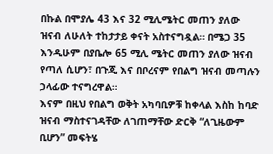በኩል በሞያሌ 43 እና 32 ሚሊሜትር መጠን ያለው ዝናብ ለሁለት ተከታታይ ቀናት አስተናግዷል። በሜጋ 35 እንዲሁም በያቤሎ 65 ሚሊ ሜትር መጠን ያለው ዝናብ የጣለ ሲሆን፣ በጉጂ እና በቦረናም የበልግ ዝናብ መጣሉን ኃላፊው ተናግረዋል።
እናም በዚህ የበልግ ወቅት አካባቢዎቹ ከቀላል እስከ ከባድ ዝናብ ማስተናገዳቸው ለገጠማቸው ድርቅ “ለጊዜውም ቢሆን” መፍትሄ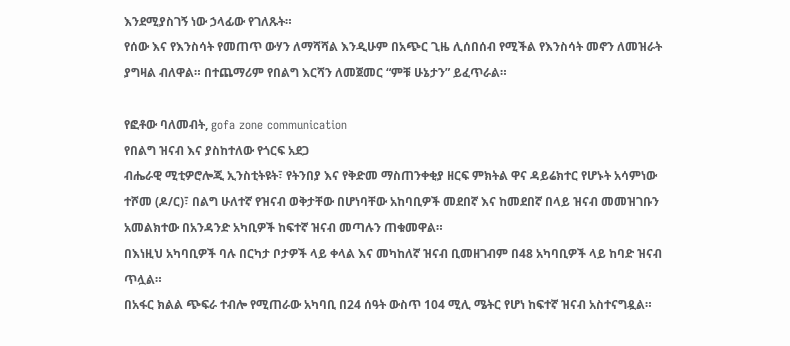እንደሚያስገኝ ነው ኃላፊው የገለጹት።
የሰው እና የእንስሳት የመጠጥ ውሃን ለማሻሻል እንዲሁም በአጭር ጊዜ ሊሰበሰብ የሚችል የእንስሳት መኖን ለመዝራት ያግዛል ብለዋል። በተጨማሪም የበልግ እርሻን ለመጀመር “ምቹ ሁኔታን” ይፈጥራል።

የፎቶው ባለመብት, gofa zone communication
የበልግ ዝናብ እና ያስከተለው የጎርፍ አደጋ
ብሔራዊ ሚቲዎሮሎጂ ኢንስቲትዩት፣ የትንበያ እና የቅድመ ማስጠንቀቂያ ዘርፍ ምክትል ዋና ዳይሬክተር የሆኑት አሳምነው ተሾመ (ዶ/ር)፣ በልግ ሁለተኛ የዝናብ ወቅታቸው በሆነባቸው አከባቢዎች መደበኛ እና ከመደበኛ በላይ ዝናብ መመዝገቡን አመልክተው በአንዳንድ አካቢዎች ከፍተኛ ዝናብ መጣሉን ጠቁመዋል።
በእነዚህ አካባቢዎች ባሉ በርካታ ቦታዎች ላይ ቀላል እና መካከለኛ ዝናብ ቢመዘገብም በ48 አካባቢዎች ላይ ከባድ ዝናብ ጥሏል።
በአፋር ክልል ጭፍራ ተብሎ የሚጠራው አካባቢ በ24 ሰዓት ውስጥ 104 ሚሊ ሜትር የሆነ ከፍተኛ ዝናብ አስተናግዷል።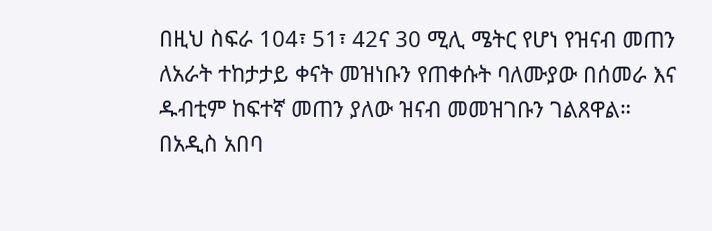በዚህ ስፍራ 104፣ 51፣ 42ና 30 ሚሊ ሜትር የሆነ የዝናብ መጠን ለአራት ተከታታይ ቀናት መዝነቡን የጠቀሱት ባለሙያው በሰመራ እና ዱብቲም ከፍተኛ መጠን ያለው ዝናብ መመዝገቡን ገልጸዋል።
በአዲስ አበባ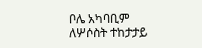ቦሌ አካባቢም ለሦሶስት ተከታታይ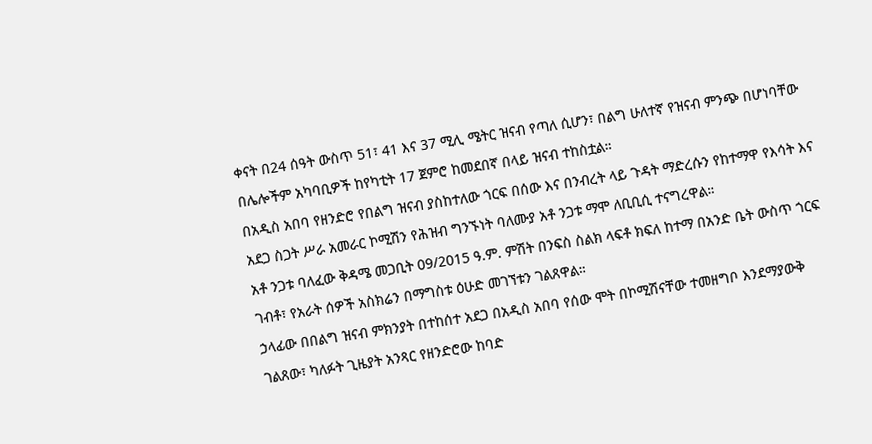ቀናት በ24 ሰዓት ውስጥ 51፣ 41 እና 37 ሚሊ ሜትር ዝናብ የጣለ ሲሆን፣ በልግ ሁለተኛ የዝናብ ምንጭ በሆነባቸው በሌሎችም አካባቢዎች ከየካቲት 17 ጀምሮ ከመደበኛ በላይ ዝናብ ተከስቷል።
በአዲስ አበባ የዘንድሮ የበልግ ዝናብ ያስከተለው ጎርፍ በሰው እና በንብረት ላይ ጉዳት ማድረሱን የከተማዋ የእሳት እና አደጋ ስጋት ሥራ አመራር ኮሚሽን የሕዝብ ግንኙነት ባለሙያ አቶ ንጋቱ ማሞ ለቢቢሲ ተናግረዋል።
አቶ ንጋቱ ባለፈው ቅዳሜ መጋቢት 09/2015 ዓ.ም. ምሽት በንፍስ ስልክ ላፍቶ ክፍለ ከተማ በአንድ ቤት ውስጥ ጎርፍ ገብቶ፣ የአራት ሰዎች አስክሬን በማግስቱ ዕሁድ መገኘቱን ገልጸዋል።
ኃላፊው በበልግ ዝናብ ምክንያት በተከሰተ አደጋ በአዲስ አበባ የሰው ሞት በኮሚሽናቸው ተመዘግቦ እንደማያውቅ ገልጸው፣ ካለፉት ጊዜያት አንጻር የዘንድሮው ከባድ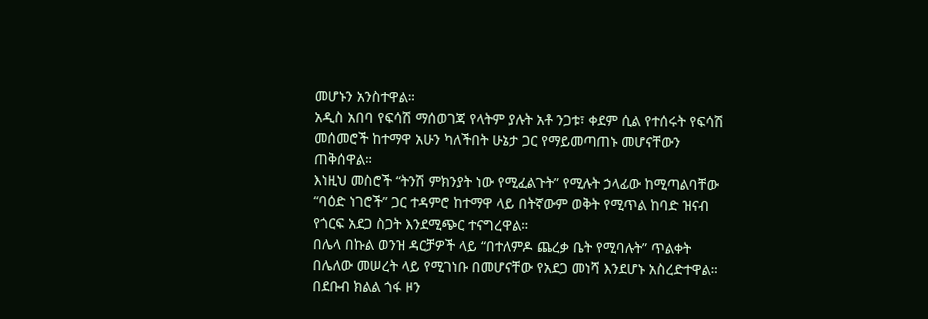መሆኑን አንስተዋል።
አዲስ አበባ የፍሳሽ ማሰወገጃ የላትም ያሉት አቶ ንጋቱ፣ ቀደም ሲል የተሰሩት የፍሳሽ መሰመሮች ከተማዋ አሁን ካለችበት ሁኔታ ጋር የማይመጣጠኑ መሆናቸውን ጠቅሰዋል።
እነዚህ መስሮች “ትንሽ ምክንያት ነው የሚፈልጉት” የሚሉት ኃላፊው ከሚጣልባቸው “ባዕድ ነገሮች” ጋር ተዳምሮ ከተማዋ ላይ በትኛውም ወቅት የሚጥል ከባድ ዝናብ የጎርፍ አደጋ ስጋት እንደሚጭር ተናግረዋል።
በሌላ በኩል ወንዝ ዳርቻዎች ላይ “በተለምዶ ጨረቃ ቤት የሚባሉት” ጥልቀት በሌለው መሠረት ላይ የሚገነቡ በመሆናቸው የአደጋ መነሻ እንደሆኑ አስረድተዋል።
በደቡብ ክልል ጎፋ ዞን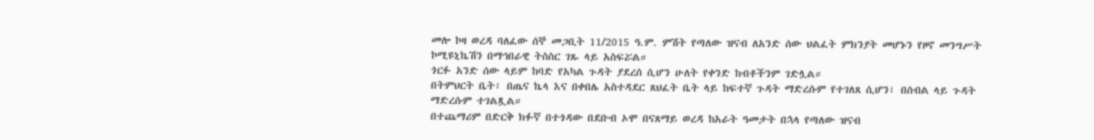መሎ ኮዛ ወረዳ ባለፈው ሰኞ መጋቢት 11/2015 ዓ.ም. ምሽት የጣለው ዝናብ ለአንድ ሰው ህልፈት ምክንያት መሆኑን የዞኖ መንግሥት ኮሚዩኒኬሽን በማኅበራዊ ትስስር ገጹ ላይ አስፍሯል።
ጎርፉ አንድ ሰው ላይም ከባድ የአካል ጉዳት ያደረሰ ሲሆን ሁለት የቀንድ ከብቶችንም ገድሏል።
በትምህርት ቤት፣ በጤና ኬላ እና በቀበሌ አስተዳደር ጸህፈት ቤት ላይ ከፍተኛ ጉዳት ማድረሱም የተገለጸ ሲሆን፣ በሰብል ላይ ጉዳት ማድረሱም ተገልጿል።
በተጨማሪም በድርቅ ክፉኛ በተጎዳው በደቡብ ኦሞ በናጸማይ ወረዳ ከአራት ዓመታት በኋላ የጣለው ዝናብ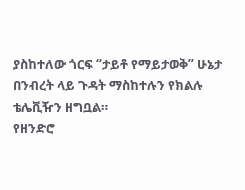ያስከተለው ጎርፍ “ታይቶ የማይታወቅ” ሁኔታ በንብረት ላይ ጉዳት ማስከተሉን የክልሉ ቴሌቪዥን ዘግቧል።
የዘንድሮ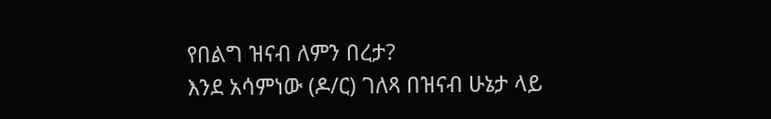የበልግ ዝናብ ለምን በረታ?
እንደ አሳምነው (ዶ/ር) ገለጻ በዝናብ ሁኔታ ላይ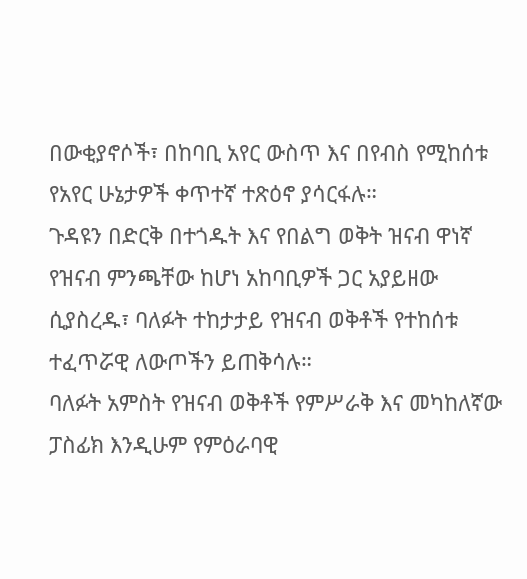በውቂያኖሶች፣ በከባቢ አየር ውስጥ እና በየብስ የሚከሰቱ የአየር ሁኔታዎች ቀጥተኛ ተጽዕኖ ያሳርፋሉ።
ጉዳዩን በድርቅ በተጎዱት እና የበልግ ወቅት ዝናብ ዋነኛ የዝናብ ምንጫቸው ከሆነ አከባቢዎች ጋር አያይዘው ሲያስረዱ፣ ባለፉት ተከታታይ የዝናብ ወቅቶች የተከሰቱ ተፈጥሯዊ ለውጦችን ይጠቅሳሉ።
ባለፉት አምስት የዝናብ ወቅቶች የምሥራቅ እና መካከለኛው ፓስፊክ እንዲሁም የምዕራባዊ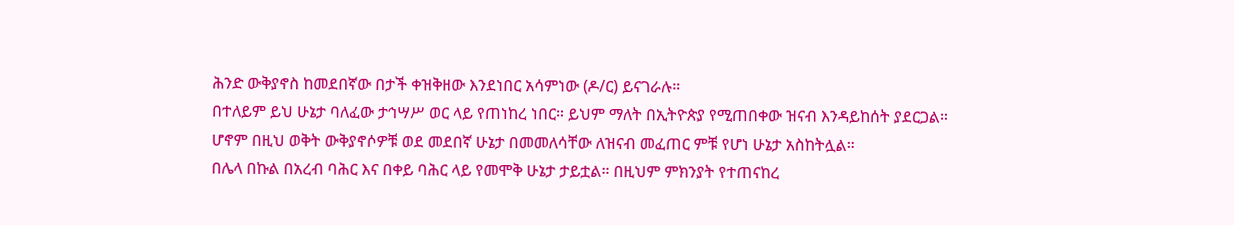ሕንድ ውቅያኖስ ከመደበኛው በታች ቀዝቅዘው እንደነበር አሳምነው (ዶ/ር) ይናገራሉ።
በተለይም ይህ ሁኔታ ባለፈው ታኅሣሥ ወር ላይ የጠነከረ ነበር። ይህም ማለት በኢትዮጵያ የሚጠበቀው ዝናብ እንዳይከሰት ያደርጋል።
ሆኖም በዚህ ወቅት ውቅያኖሶዎቹ ወደ መደበኛ ሁኔታ በመመለሳቸው ለዝናብ መፈጠር ምቹ የሆነ ሁኔታ አስከትሏል።
በሌላ በኩል በአረብ ባሕር እና በቀይ ባሕር ላይ የመሞቅ ሁኔታ ታይቷል። በዚህም ምክንያት የተጠናከረ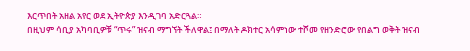እርጥበት አዘል አየር ወደ ኢትዮጵያ እንዲገባ አድርጓል።
በዚህም ሳቢያ አካባቢዎቹ “ጥሩ” ዝናብ ማግኘት ችለዋል፤ በማለት ዶክተር አሳምነው ተሾመ የዘንድሮው የበልግ ወቅት ዝናብ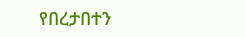የበረታበተን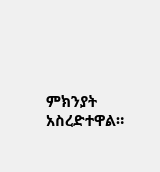ምክንያት አስረድተዋል።